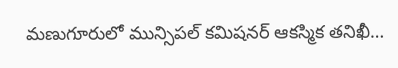మణుగూరులో మున్సిపల్ కమిషనర్ ఆకస్మిక తనిఖీ…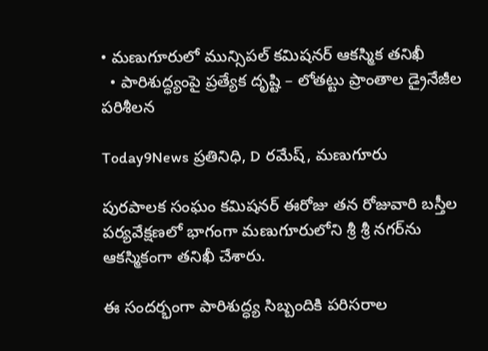• మణుగూరులో మున్సిపల్ కమిషనర్ ఆకస్మిక తనిఖీ
  • పారిశుద్ధ్యంపై ప్రత్యేక దృష్టి – లోతట్టు ప్రాంతాల డ్రైనేజీల పరిశీలన

Today9News ప్రతినిధి, D రమేష్, మణుగూరు

పురపాలక సంఘం కమిషనర్ ఈరోజు తన రోజువారి బస్తీల పర్యవేక్షణలో భాగంగా మణుగూరులోని శ్రీ శ్రీ నగర్‌ను ఆకస్మికంగా తనిఖీ చేశారు.

ఈ సందర్భంగా పారిశుద్ధ్య సిబ్బందికి పరిసరాల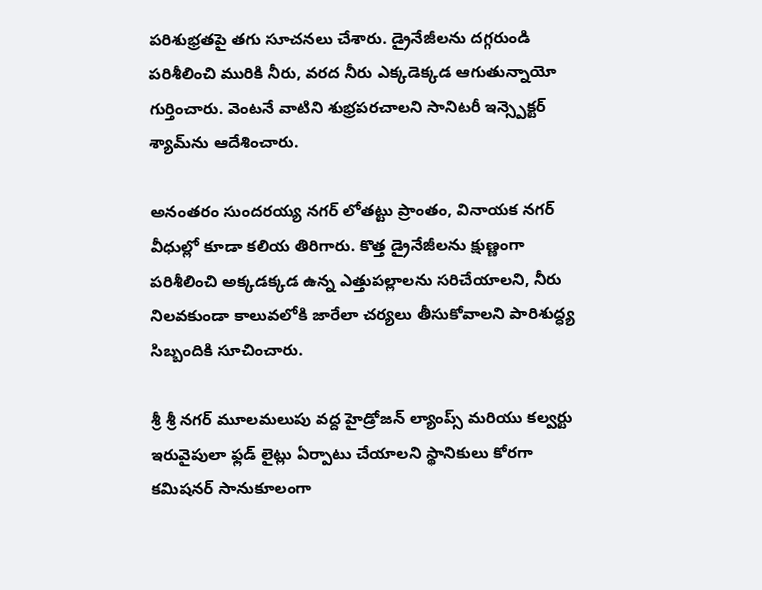పరిశుభ్రతపై తగు సూచనలు చేశారు. డ్రైనేజీలను దగ్గరుండి పరిశీలించి మురికి నీరు, వరద నీరు ఎక్కడెక్కడ ఆగుతున్నాయో గుర్తించారు. వెంటనే వాటిని శుభ్రపరచాలని సానిటరీ ఇన్స్పెక్టర్ శ్యామ్‌ను ఆదేశించారు.

అనంతరం సుందరయ్య నగర్ లోతట్టు ప్రాంతం, వినాయక నగర్ వీధుల్లో కూడా కలియ తిరిగారు. కొత్త డ్రైనేజీలను క్షుణ్ణంగా పరిశీలించి అక్కడక్కడ ఉన్న ఎత్తుపల్లాలను సరిచేయాలని, నీరు నిలవకుండా కాలువలోకి జారేలా చర్యలు తీసుకోవాలని పారిశుద్ధ్య సిబ్బందికి సూచించారు.

శ్రీ శ్రీ నగర్ మూలమలుపు వద్ద హైడ్రోజన్ ల్యాంప్స్ మరియు కల్వర్టు ఇరువైపులా ఫ్లడ్ లైట్లు ఏర్పాటు చేయాలని స్థానికులు కోరగా కమిషనర్ సానుకూలంగా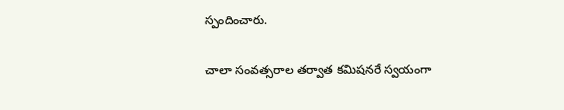స్పందించారు.

చాలా సంవత్సరాల తర్వాత కమిషనరే స్వయంగా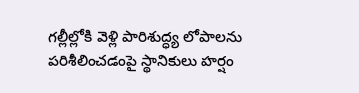గల్లీల్లోకి వెళ్లి పారిశుద్ధ్య లోపాలను పరిశీలించడంపై స్థానికులు హర్షం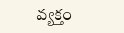వ్యక్తం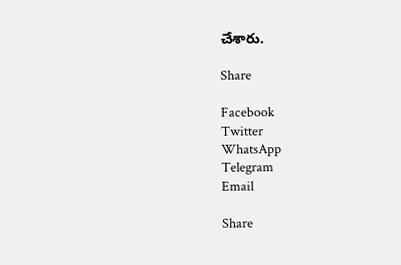చేశారు.

Share

Facebook
Twitter
WhatsApp
Telegram
Email

Share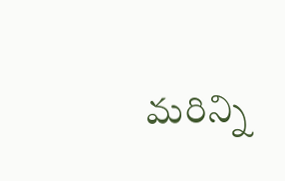మరిన్ని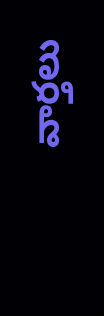వార్తలు